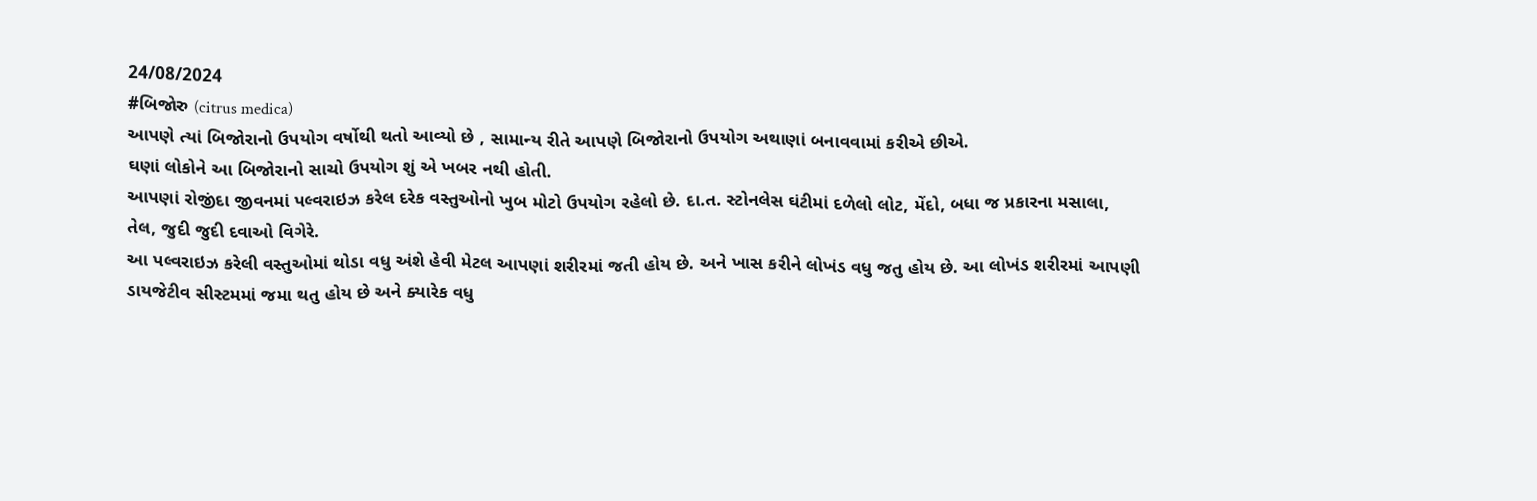24/08/2024
#બિજોરુ (citrus medica)
આપણે ત્યાં બિજોરાનો ઉપયોગ વર્ષોથી થતો આવ્યો છે , સામાન્ય રીતે આપણે બિજોરાનો ઉપયોગ અથાણાં બનાવવામાં કરીએ છીએ.
ઘણાં લોકોને આ બિજોરાનો સાચો ઉપયોગ શું એ ખબર નથી હોતી.
આપણાં રોજીંદા જીવનમાં પલ્વરાઇઝ કરેલ દરેક વસ્તુઓનો ખુબ મોટો ઉપયોગ રહેલો છે. દા.ત. સ્ટોનલેસ ઘંટીમાં દળેલો લોટ, મેંદો, બધા જ પ્રકારના મસાલા,
તેલ, જુદી જુદી દવાઓ વિગેરે.
આ પલ્વરાઇઝ કરેલી વસ્તુઓમાં થોડા વધુ અંશે હેવી મેટલ આપણાં શરીરમાં જતી હોય છે. અને ખાસ કરીને લોખંડ વધુ જતુ હોય છે. આ લોખંડ શરીરમાં આપણી ડાયજેટીવ સીસ્ટમમાં જમા થતુ હોય છે અને ક્યારેક વધુ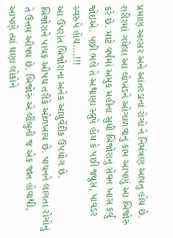પ્રમાણ અલ્સર અને આંતરડાનાં રોગો ને નિમંત્રણ આપતુ હોય છે.
શરીરમાં ગયેલા આ લોખંડને ઓગાળવાનું કામ આપણું આ બિજોરુ કરે છે. માટે વર્ષમાં અમુક મહીના સુધી બિજોરાનું સેવન ખાસ કર્વુ જોઇએ. પછી ભલે તે અથાણા સ્વ્રુપે હોય કે પછી જ્યુસ, પાવડર સ્વરુપે હોય....!!!
આ ઉપરાંત બિજોરાના અનેક આયુર્વેદીક ઉપયોગ છે.
બિજોરાને પાચક ઔષધ તરીકે ઓળખાય છે. પાચનને લાગતા રોગોનું તે ઉત્તમ ઔષધ છે. બિજોરું એ લીંબુની જ એક જાત હોવાથી, આપણે ત્યાં ઘણા લોકોને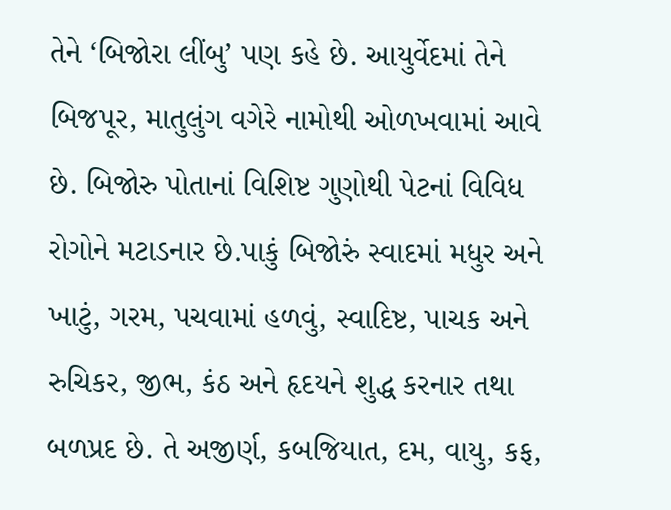તેને ‘બિજોરા લીંબુ’ પણ કહે છે. આયુર્વેદમાં તેને બિજપૂર, માતુલુંગ વગેરે નામોથી ઓળખવામાં આવે છે. બિજોરુ પોતાનાં વિશિષ્ટ ગુણોથી પેટનાં વિવિધ રોગોને મટાડનાર છે.પાકું બિજોરું સ્વાદમાં મધુર અને ખાટું, ગરમ, પચવામાં હળવું, સ્વાદિષ્ટ, પાચક અને રુચિકર, જીભ, કંઠ અને હૃદયને શુદ્ધ કરનાર તથા બળપ્રદ છે. તે અજીર્ણ, કબજિયાત, દમ, વાયુ, કફ,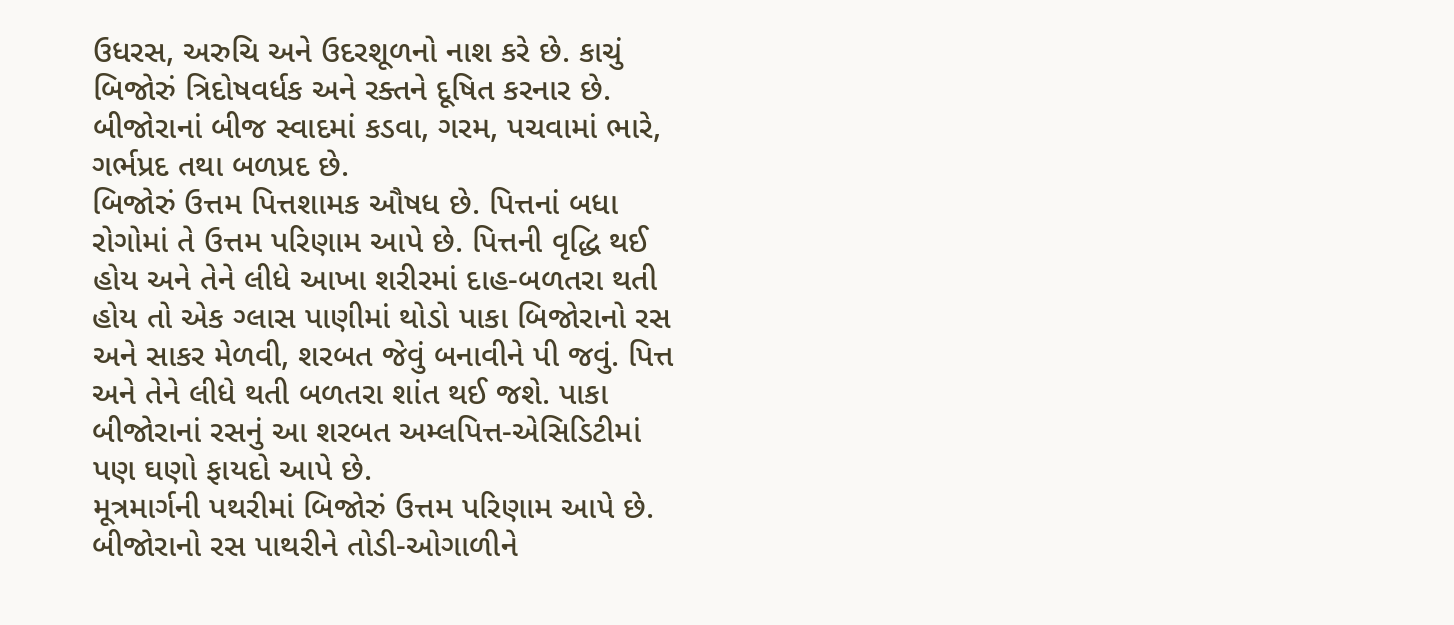ઉધરસ, અરુચિ અને ઉદરશૂળનો નાશ કરે છે. કાચું બિજોરું ત્રિદોષવર્ધક અને રક્તને દૂષિત કરનાર છે. બીજોરાનાં બીજ સ્વાદમાં કડવા, ગરમ, પચવામાં ભારે, ગર્ભપ્રદ તથા બળપ્રદ છે.
બિજોરું ઉત્તમ પિત્તશામક ઔષધ છે. પિત્તનાં બધા રોગોમાં તે ઉત્તમ પરિણામ આપે છે. પિત્તની વૃદ્ધિ થઈ હોય અને તેને લીધે આખા શરીરમાં દાહ-બળતરા થતી હોય તો એક ગ્લાસ પાણીમાં થોડો પાકા બિજોરાનો રસ અને સાકર મેળવી, શરબત જેવું બનાવીને પી જવું. પિત્ત અને તેને લીધે થતી બળતરા શાંત થઈ જશે. પાકા બીજોરાનાં રસનું આ શરબત અમ્લપિત્ત-એસિડિટીમાં પણ ઘણો ફાયદો આપે છે.
મૂત્રમાર્ગની પથરીમાં બિજોરું ઉત્તમ પરિણામ આપે છે. બીજોરાનો રસ પાથરીને તોડી-ઓગાળીને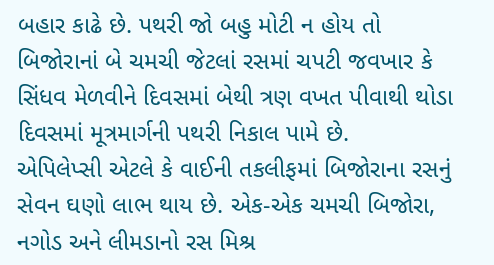બહાર કાઢે છે. પથરી જો બહુ મોટી ન હોય તો બિજોરાનાં બે ચમચી જેટલાં રસમાં ચપટી જવખાર કે સિંધવ મેળવીને દિવસમાં બેથી ત્રણ વખત પીવાથી થોડા દિવસમાં મૂત્રમાર્ગની પથરી નિકાલ પામે છે.
એપિલેપ્સી એટલે કે વાઈની તકલીફમાં બિજોરાના રસનું સેવન ઘણો લાભ થાય છે. એક-એક ચમચી બિજોરા, નગોડ અને લીમડાનો રસ મિશ્ર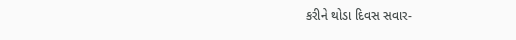કરીને થોડા દિવસ સવાર-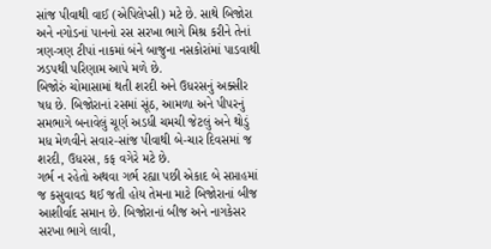સાંજ પીવાથી વાઈ (એપિલેપ્સી) મટે છે. સાથે બિજોરા અને નગોડનાં પાનનો રસ સરખા ભાગે મિશ્ર કરીને તેનાં ત્રણ-ત્રણ ટીપાં નાકમાં બંને બાજુના નસકોરાંમાં પાડવાથી ઝડપથી પરિણામ આપે મળે છે.
બિજોરું ચોમાસામાં થતી શરદી અને ઉધરસનું અક્સીર ષધ છે. બિજોરાનાં રસમાં સૂંઠ, આમળા અને પીપરનું સમભાગે બનાવેલું ચૂર્ણ અડધી ચમચી જેટલું અને થોડું મધ મેળવીને સવાર-સાંજ પીવાથી બે-ચાર દિવસમાં જ શરદી, ઉધરસ, કફ વગેરે મટે છે.
ગર્ભ ન રહેતો અથવા ગર્ભ રહ્યા પછી એકાદ બે સપ્તાહમાં જ કસુવાવડ થઈ જતી હોય તેમના માટે બિજોરાનાં બીજ આશીર્વાદ સમાન છે. બિજોરાનાં બીજ અને નાગકેસર સરખા ભાગે લાવી,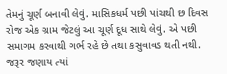તેમનું ચૂર્ણ બનાવી લેવું. માસિકધર્મ પછી પાંચથી છ દિવસ રોજ એક ગ્રામ જેટલું આ ચૂર્ણ દૂધ સાથે લેવું. એ પછી સમાગમ કરવાથી ગર્ભ રહે છે તથા કસુવાવડ થતી નથી. જરૂર જણાય ત્યાં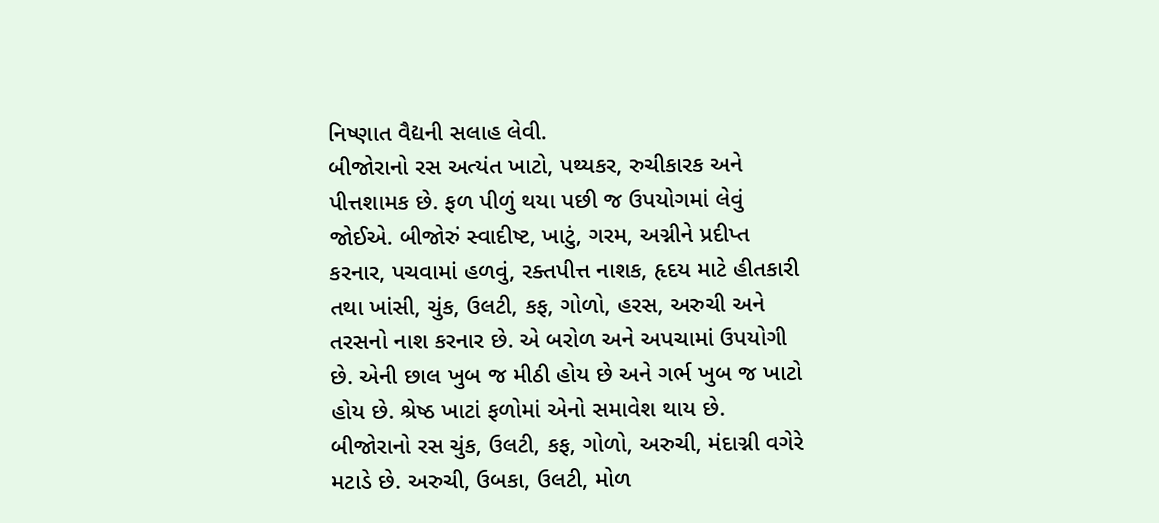નિષ્ણાત વૈદ્યની સલાહ લેવી.
બીજોરાનો રસ અત્યંત ખાટો, પથ્યકર, રુચીકારક અને પીત્તશામક છે. ફળ પીળું થયા પછી જ ઉપયોગમાં લેવું જોઈએ. બીજોરું સ્વાદીષ્ટ, ખાટું, ગરમ, અગ્નીને પ્રદીપ્ત કરનાર, પચવામાં હળવું, રક્તપીત્ત નાશક, હૃદય માટે હીતકારી તથા ખાંસી, ચુંક, ઉલટી, કફ, ગોળો, હરસ, અરુચી અને તરસનો નાશ કરનાર છે. એ બરોળ અને અપચામાં ઉપયોગી છે. એની છાલ ખુબ જ મીઠી હોય છે અને ગર્ભ ખુબ જ ખાટો હોય છે. શ્રેષ્ઠ ખાટાં ફળોમાં એનો સમાવેશ થાય છે.
બીજોરાનો રસ ચુંક, ઉલટી, કફ, ગોળો, અરુચી, મંદાગ્ની વગેરે મટાડે છે. અરુચી, ઉબકા, ઉલટી, મોળ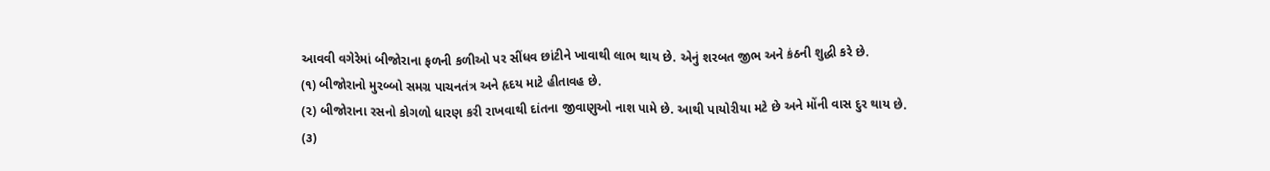આવવી વગેરેમાં બીજોરાના ફળની કળીઓ પર સીંધવ છાંટીને ખાવાથી લાભ થાય છે. એનું શરબત જીભ અને કંઠની શુદ્ધી કરે છે.
(૧) બીજોરાનો મુરબ્બો સમગ્ર પાચનતંત્ર અને હૃદય માટે હીતાવહ છે.
(૨) બીજોરાના રસનો કોગળો ધારણ કરી રાખવાથી દાંતના જીવાણુઓ નાશ પામે છે. આથી પાયોરીયા મટે છે અને મોંની વાસ દુર થાય છે.
(૩)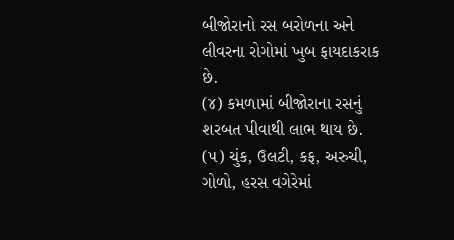બીજોરાનો રસ બરોળના અને લીવરના રોગોમાં ખુબ ફાયદાકરાક છે.
(૪) કમળામાં બીજોરાના રસનું શરબત પીવાથી લાભ થાય છે.
(૫) ચુંક, ઉલટી, કફ, અરુચી, ગોળો, હરસ વગેરેમાં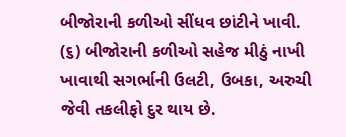બીજોરાની કળીઓ સીંધવ છાંટીને ખાવી.
(૬) બીજોરાની કળીઓ સહેજ મીઠું નાખી ખાવાથી સગર્ભાની ઉલટી, ઉબકા, અરુચી જેવી તકલીફો દુર થાય છે.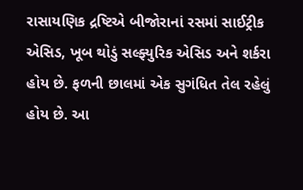રાસાયણિક દ્રષ્ટિએ બીજોરાનાં રસમાં સાઈટ્રીક એસિડ, ખૂબ થોડું સલ્ફ્યુરિક એસિડ અને શર્કરા હોય છે. ફળની છાલમાં એક સુગંધિત તેલ રહેલું હોય છે. આ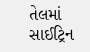તેલમાં સાઈટ્રિન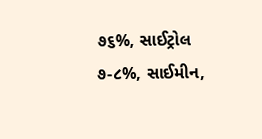૭૬%, સાઈટ્રોલ ૭-૮%, સાઈમીન,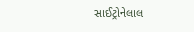સાઈટ્રોનેલાલ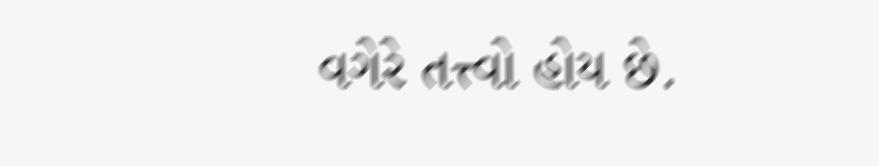વગેરે તત્ત્વો હોય છે.